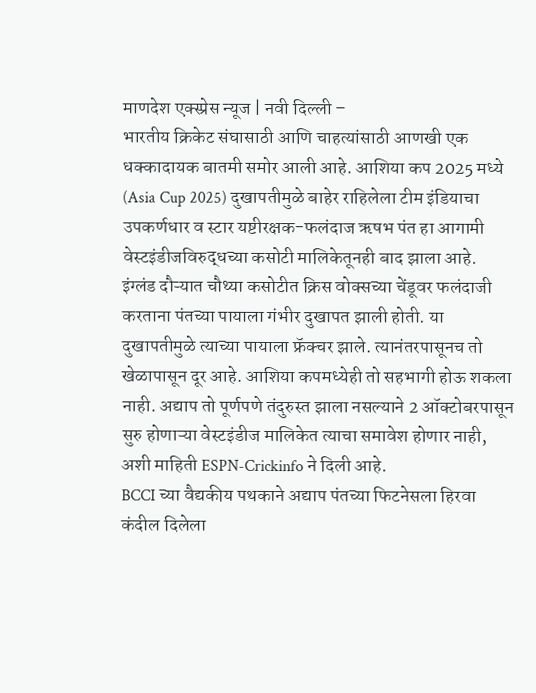माणदेश एक्स्प्रेस न्यूज | नवी दिल्ली –
भारतीय क्रिकेट संघासाठी आणि चाहत्यांसाठी आणखी एक धक्कादायक बातमी समोर आली आहे. आशिया कप 2025 मध्ये (Asia Cup 2025) दुखापतीमुळे बाहेर राहिलेला टीम इंडियाचा उपकर्णधार व स्टार यष्टीरक्षक-फलंदाज ऋषभ पंत हा आगामी वेस्टइंडीजविरुद्धच्या कसोटी मालिकेतूनही बाद झाला आहे.
इंग्लंड दौऱ्यात चौथ्या कसोटीत क्रिस वोक्सच्या चेंडूवर फलंदाजी करताना पंतच्या पायाला गंभीर दुखापत झाली होती. या दुखापतीमुळे त्याच्या पायाला फ्रॅक्चर झाले. त्यानंतरपासूनच तो खेळापासून दूर आहे. आशिया कपमध्येही तो सहभागी होऊ शकला नाही. अद्याप तो पूर्णपणे तंदुरुस्त झाला नसल्याने 2 ऑक्टोबरपासून सुरु होणाऱ्या वेस्टइंडीज मालिकेत त्याचा समावेश होणार नाही, अशी माहिती ESPN-Crickinfo ने दिली आहे.
BCCI च्या वैद्यकीय पथकाने अद्याप पंतच्या फिटनेसला हिरवा कंदील दिलेला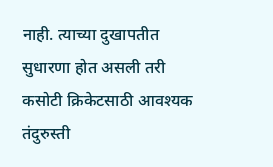नाही. त्याच्या दुखापतीत सुधारणा होत असली तरी कसोटी क्रिकेटसाठी आवश्यक तंदुरुस्ती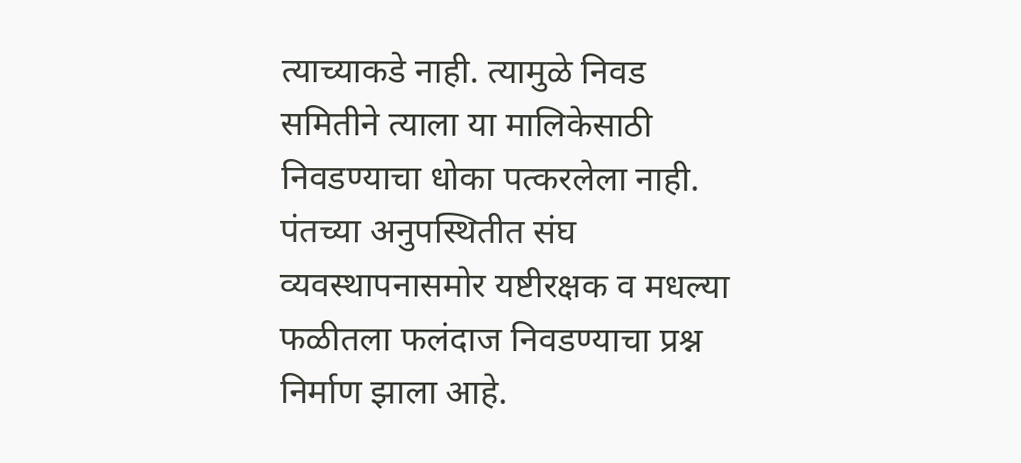त्याच्याकडे नाही. त्यामुळे निवड समितीने त्याला या मालिकेसाठी निवडण्याचा धोका पत्करलेला नाही.
पंतच्या अनुपस्थितीत संघ व्यवस्थापनासमोर यष्टीरक्षक व मधल्या फळीतला फलंदाज निवडण्याचा प्रश्न निर्माण झाला आहे.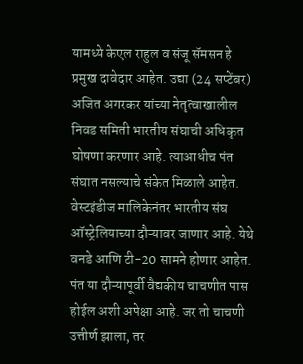यामध्ये केएल राहुल व संजू सॅमसन हे प्रमुख दावेदार आहेत. उद्या (24 सप्टेंबर) अजित अगरकर यांच्या नेतृत्वाखालील निवड समिती भारतीय संघाची अधिकृत घोषणा करणार आहे. त्याआधीच पंत संघात नसल्याचे संकेत मिळाले आहेत.
वेस्टइंडीज मालिकेनंतर भारतीय संघ ऑस्ट्रेलियाच्या दौऱ्यावर जाणार आहे. येथे वनडे आणि टी-20 सामने होणार आहेत. पंत या दौऱ्यापूर्वी वैद्यकीय चाचणीत पास होईल अशी अपेक्षा आहे. जर तो चाचणी उत्तीर्ण झाला, तर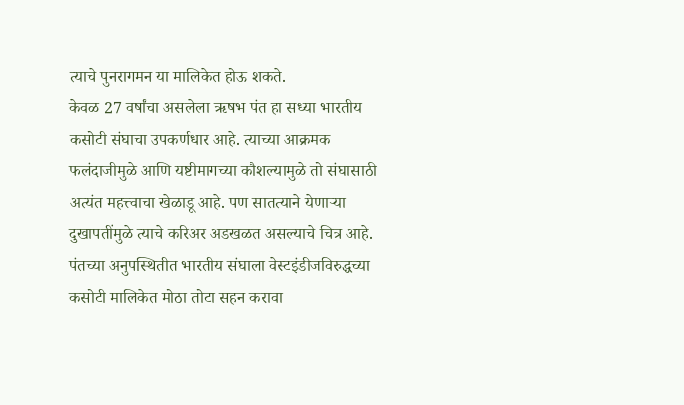त्याचे पुनरागमन या मालिकेत होऊ शकते.
केवळ 27 वर्षांचा असलेला ऋषभ पंत हा सध्या भारतीय कसोटी संघाचा उपकर्णधार आहे. त्याच्या आक्रमक फलंदाजीमुळे आणि यष्टीमागच्या कौशल्यामुळे तो संघासाठी अत्यंत महत्त्वाचा खेळाडू आहे. पण सातत्याने येणाऱ्या दुखापतींमुळे त्याचे करिअर अडखळत असल्याचे चित्र आहे.
पंतच्या अनुपस्थितीत भारतीय संघाला वेस्टइंडीजविरुद्धच्या कसोटी मालिकेत मोठा तोटा सहन करावा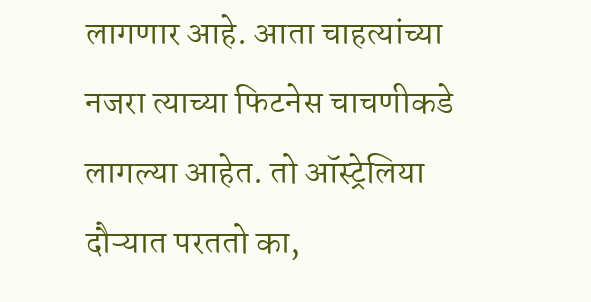लागणार आहे. आता चाहत्यांच्या नजरा त्याच्या फिटनेस चाचणीकडे लागल्या आहेत. तो ऑस्ट्रेलिया दौऱ्यात परततो का,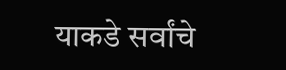याकडे सर्वांचे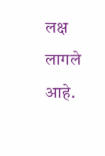लक्ष लागले आहे.